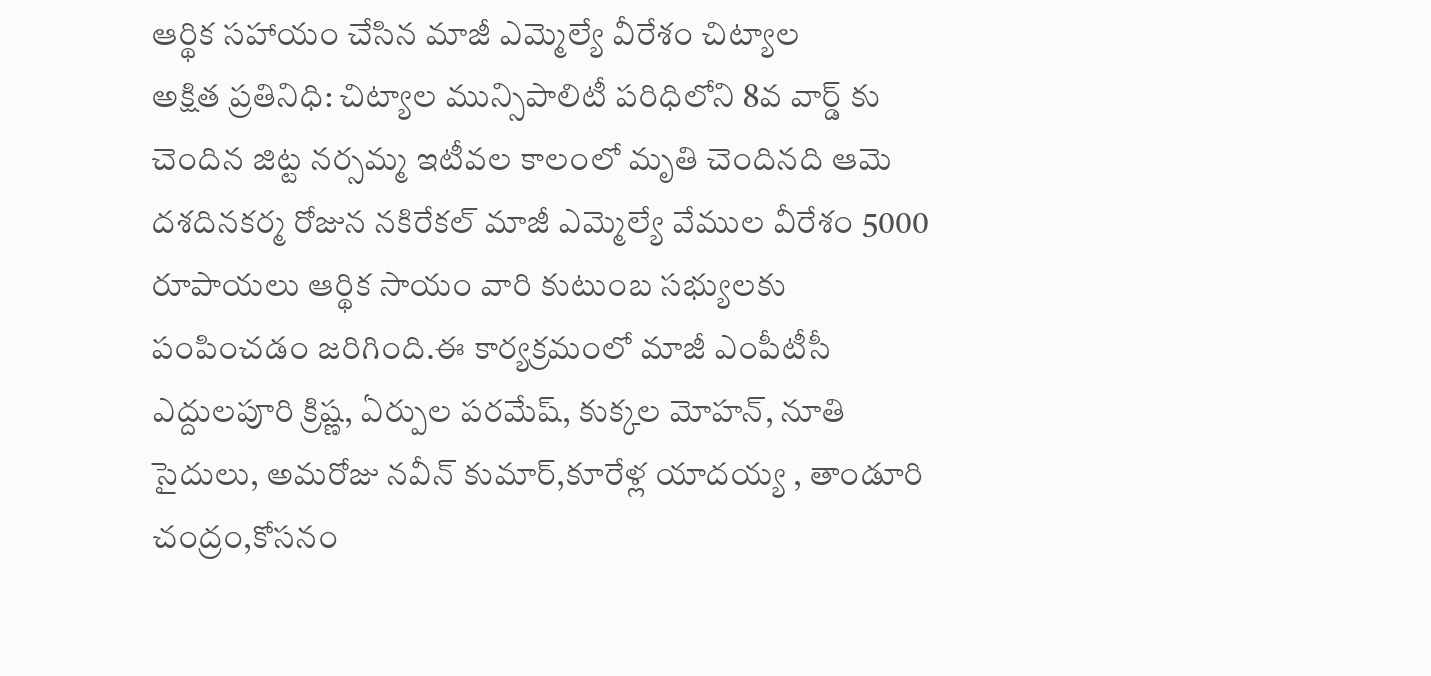ఆర్థిక సహాయం చేసిన మాజీ ఎమ్మెల్యే వీరేశం చిట్యాల
అక్షిత ప్రతినిధి: చిట్యాల మున్సిపాలిటీ పరిధిలోని 8వ వార్డ్ కు చెందిన జిట్ట నర్సమ్మ ఇటీవల కాలంలో మృతి చెందినది ఆమె దశదినకర్మ రోజున నకిరేకల్ మాజీ ఎమ్మెల్యే వేముల వీరేశం 5000 రూపాయలు ఆర్థిక సాయం వారి కుటుంబ సభ్యులకు పంపించడం జరిగింది.ఈ కార్యక్రమంలో మాజీ ఎంపీటీసీ ఎద్దులపూరి క్రిష్ణ, ఏర్పుల పరమేష్, కుక్కల మోహన్, నూతి సైదులు, అమరోజు నవీన్ కుమార్,కూరేళ్ల యాదయ్య , తాండూరి చంద్రం,కోసనం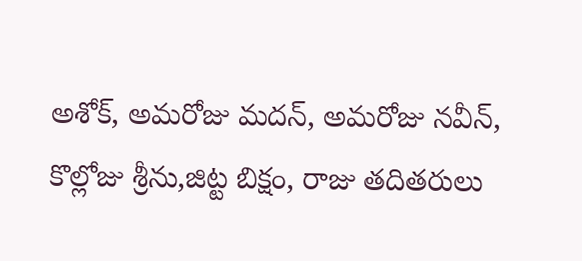అశోక్, అమరోజు మదన్, అమరోజు నవీన్, కొల్లోజు శ్రీను,జిట్ట బిక్షం, రాజు తదితరులు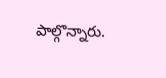పాల్గొన్నారు.